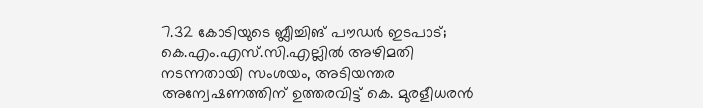7.32 കോടിയുടെ ബ്ലീച്ചിങ് പൗഡർ ഇടപാട്; കെ.എം.എസ്.സി.എല്ലിൽ അഴിമതി നടന്നതായി സംശയം, അടിയന്തര അന്വേഷണത്തിന് ഉത്തരവിട്ട് കെ. മുരളീധരൻ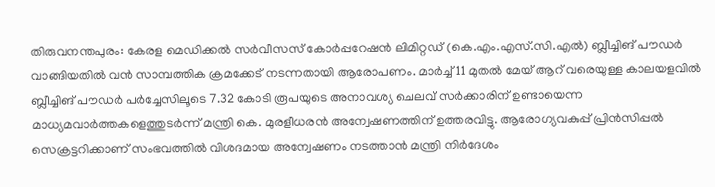തിരുവനന്തപുരം: കേരള മെഡിക്കൽ സർവീസസ് കോർപ്പറേഷൻ ലിമിറ്റഡ് (കെ.എം.എസ്.സി.എൽ) ബ്ലീച്ചിങ് പൗഡർ വാങ്ങിയതിൽ വൻ സാമ്പത്തിക ക്രമക്കേട് നടന്നതായി ആരോപണം. മാർച്ച് 11 മുതൽ മേയ് ആറ് വരെയുള്ള കാലയളവിൽ ബ്ലീച്ചിങ് പൗഡർ പർച്ചേസിലൂടെ 7.32 കോടി രൂപയുടെ അനാവശ്യ ചെലവ് സർക്കാരിന് ഉണ്ടായെന്ന മാധ്യമവാർത്തകളെത്തുടർന്ന് മന്ത്രി കെ. മുരളീധരൻ അന്വേഷണത്തിന് ഉത്തരവിട്ടു. ആരോഗ്യവകുപ്പ് പ്രിൻസിപ്പൽ സെക്രട്ടറിക്കാണ് സംഭവത്തിൽ വിശദമായ അന്വേഷണം നടത്താൻ മന്ത്രി നിർദേശം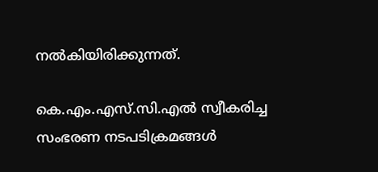നൽകിയിരിക്കുന്നത്.

കെ.എം.എസ്.സി.എൽ സ്വീകരിച്ച സംഭരണ നടപടിക്രമങ്ങൾ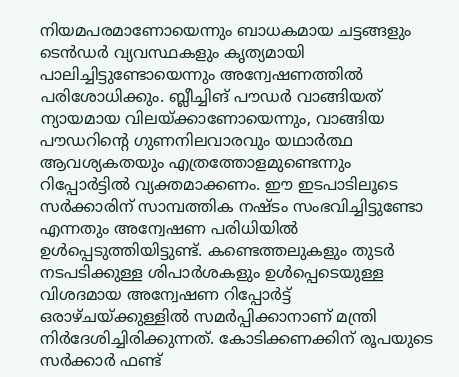നിയമപരമാണോയെന്നും ബാധകമായ ചട്ടങ്ങളും ടെൻഡർ വ്യവസ്ഥകളും കൃത്യമായി പാലിച്ചിട്ടുണ്ടോയെന്നും അന്വേഷണത്തിൽ പരിശോധിക്കും. ബ്ലീച്ചിങ് പൗഡർ വാങ്ങിയത് ന്യായമായ വിലയ്ക്കാണോയെന്നും, വാങ്ങിയ പൗഡറിന്റെ ഗുണനിലവാരവും യഥാർത്ഥ ആവശ്യകതയും എത്രത്തോളമുണ്ടെന്നും റിപ്പോർട്ടിൽ വ്യക്തമാക്കണം. ഈ ഇടപാടിലൂടെ സർക്കാരിന് സാമ്പത്തിക നഷ്ടം സംഭവിച്ചിട്ടുണ്ടോ എന്നതും അന്വേഷണ പരിധിയിൽ ഉൾപ്പെടുത്തിയിട്ടുണ്ട്. കണ്ടെത്തലുകളും തുടർ നടപടിക്കുള്ള ശിപാർശകളും ഉൾപ്പെടെയുള്ള വിശദമായ അന്വേഷണ റിപ്പോർട്ട് ഒരാഴ്ചയ്ക്കുള്ളിൽ സമർപ്പിക്കാനാണ് മന്ത്രി നിർദേശിച്ചിരിക്കുന്നത്. കോടിക്കണക്കിന് രൂപയുടെ സർക്കാർ ഫണ്ട്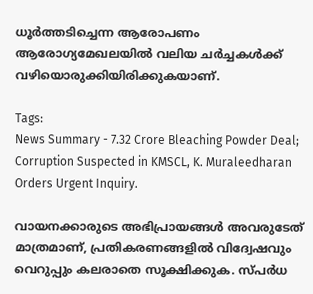ധൂർത്തടിച്ചെന്ന ആരോപണം ആരോഗ്യമേഖലയിൽ വലിയ ചർച്ചകൾക്ക് വഴിയൊരുക്കിയിരിക്കുകയാണ്.

Tags:
News Summary - 7.32 Crore Bleaching Powder Deal; Corruption Suspected in KMSCL, K. Muraleedharan Orders Urgent Inquiry.

വായനക്കാരുടെ അഭിപ്രായങ്ങള്‍ അവരുടേത് മാത്രമാണ്, പ്രതികരണങ്ങളിൽ വിദ്വേഷവും വെറുപ്പും കലരാതെ സൂക്ഷിക്കുക. സ്പർധ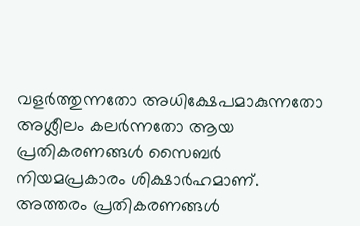വളർത്തുന്നതോ അധിക്ഷേപമാകുന്നതോ അശ്ലീലം കലർന്നതോ ആയ പ്രതികരണങ്ങൾ സൈബർ നിയമപ്രകാരം ശിക്ഷാർഹമാണ്. അത്തരം പ്രതികരണങ്ങൾ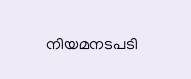നിയമനടപടി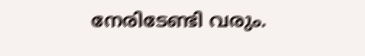നേരിടേണ്ടി വരും.